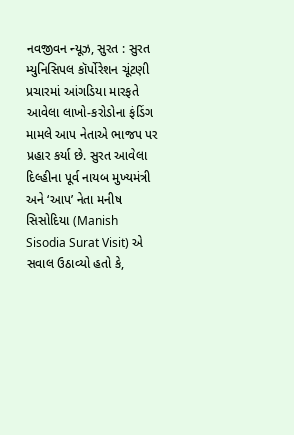નવજીવન ન્યૂઝ, સુરત : સુરત મ્યુનિસિપલ કૉર્પોરેશન ચૂંટણી પ્રચારમાં આંગડિયા મારફતે આવેલા લાખો-કરોડોના ફંડિંગ મામલે આપ નેતાએ ભાજપ પર પ્રહાર કર્યા છે. સુરત આવેલા દિલ્હીના પૂર્વ નાયબ મુખ્યમંત્રી અને ‘આપ’ નેતા મનીષ સિસોદિયા (Manish Sisodia Surat Visit) એ સવાલ ઉઠાવ્યો હતો કે,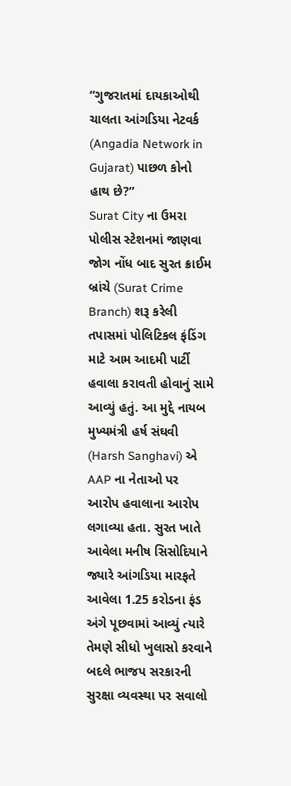“ગુજરાતમાં દાયકાઓથી ચાલતા આંગડિયા નેટવર્ક (Angadia Network in Gujarat) પાછળ કોનો હાથ છે?”
Surat City ના ઉમરા પોલીસ સ્ટેશનમાં જાણવા જોગ નોંધ બાદ સુરત ક્રાઈમ બ્રાંચે (Surat Crime Branch) શરૂ કરેલી તપાસમાં પોલિટિકલ ફંડિંગ માટે આમ આદમી પાર્ટી હવાલા કરાવતી હોવાનું સામે આવ્યું હતું. આ મુદ્દે નાયબ મુખ્યમંત્રી હર્ષ સંઘવી (Harsh Sanghavi) એ AAP ના નેતાઓ પર આરોપ હવાલાના આરોપ લગાવ્યા હતા. સુરત ખાતે આવેલા મનીષ સિસોદિયાને જ્યારે આંગડિયા મારફતે આવેલા 1.25 કરોડના ફંડ અંગે પૂછવામાં આવ્યું ત્યારે તેમણે સીધો ખુલાસો કરવાને બદલે ભાજપ સરકારની સુરક્ષા વ્યવસ્થા પર સવાલો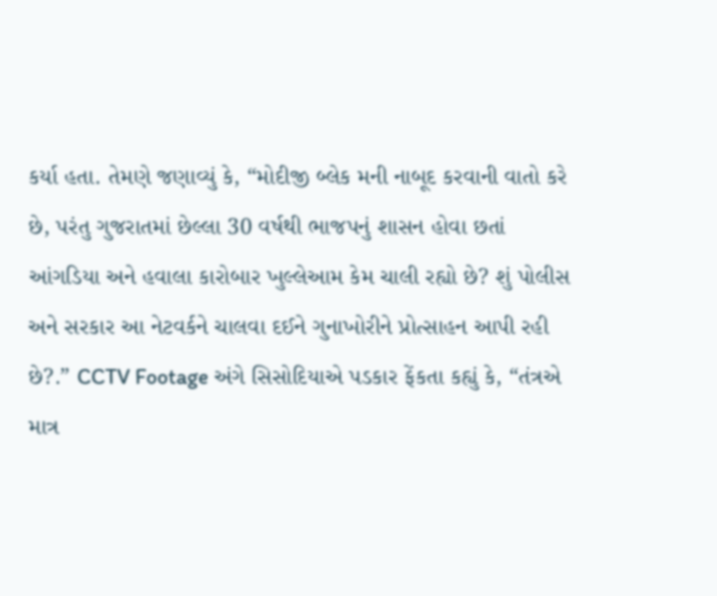કર્યા હતા. તેમણે જણાવ્યું કે, “મોદીજી બ્લેક મની નાબૂદ કરવાની વાતો કરે છે, પરંતુ ગુજરાતમાં છેલ્લા 30 વર્ષથી ભાજપનું શાસન હોવા છતાં આંગડિયા અને હવાલા કારોબાર ખુલ્લેઆમ કેમ ચાલી રહ્યો છે? શું પોલીસ અને સરકાર આ નેટવર્કને ચાલવા દઈને ગુનાખોરીને પ્રોત્સાહન આપી રહી છે?.” CCTV Footage અંગે સિસોદિયાએ પડકાર ફેંકતા કહ્યું કે, “તંત્રએ માત્ર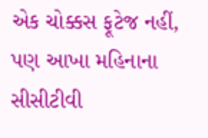એક ચોક્કસ ફૂટેજ નહીં, પણ આખા મહિનાના સીસીટીવી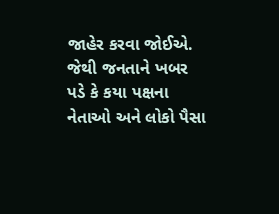જાહેર કરવા જોઈએ. જેથી જનતાને ખબર પડે કે કયા પક્ષના નેતાઓ અને લોકો પૈસા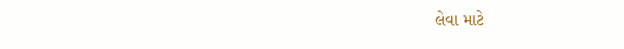લેવા માટે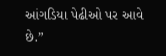આંગડિયા પેઢીઓ પર આવે છે.”